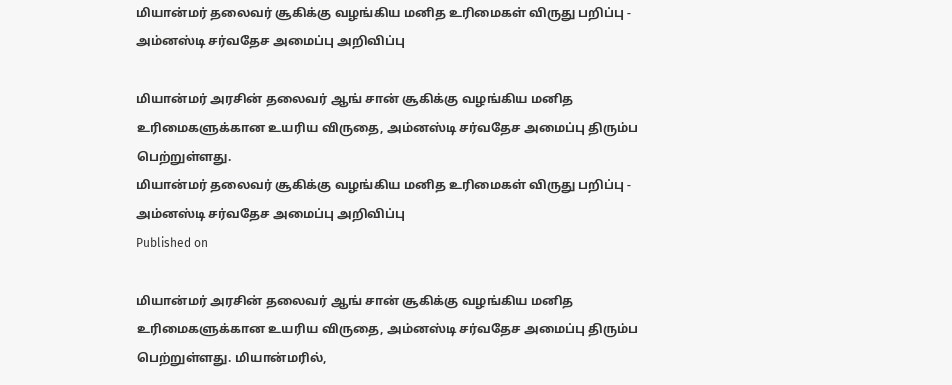மியான்மர் தலைவர் சூகிக்கு வழங்கிய மனித உரிமைகள் விருது பறிப்பு - அம்னஸ்டி சர்வதேச அமைப்பு அறிவிப்பு

மியான்மர் அரசின் தலைவர் ஆங் சான் சூகிக்கு வழங்கிய மனித உரிமைகளுக்கான உயரிய விருதை, அம்னஸ்டி சர்வதேச அமைப்பு திரும்ப பெற்றுள்ளது.
மியான்மர் தலைவர் சூகிக்கு வழங்கிய மனித உரிமைகள் விருது பறிப்பு - அம்னஸ்டி சர்வதேச அமைப்பு அறிவிப்பு
Published on

மியான்மர் அரசின் தலைவர் ஆங் சான் சூகிக்கு வழங்கிய மனித உரிமைகளுக்கான உயரிய விருதை, அம்னஸ்டி சர்வதேச அமைப்பு திரும்ப பெற்றுள்ளது. மியான்மரில்,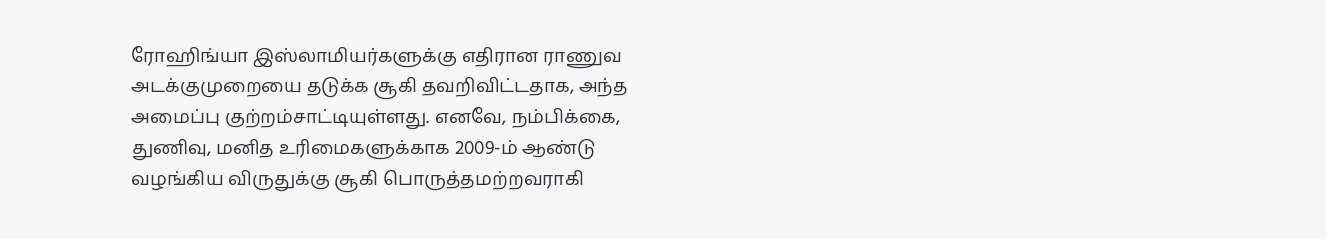ரோஹிங்யா இஸ்லாமியர்களுக்கு எதிரான ராணுவ அடக்குமுறையை தடுக்க சூகி தவறிவிட்டதாக, அந்த அமைப்பு குற்றம்சாட்டியுள்ளது. எனவே, நம்பிக்கை, துணிவு, மனித உரிமைகளுக்காக 2009-ம் ஆண்டு வழங்கிய விருதுக்கு சூகி பொருத்தமற்றவராகி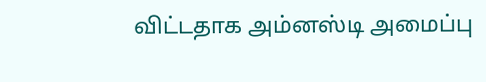விட்டதாக அம்னஸ்டி அமைப்பு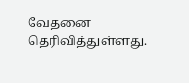வேதனை தெரிவித்துள்ளது.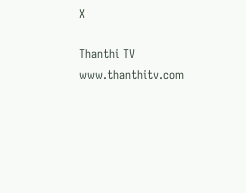X

Thanthi TV
www.thanthitv.com